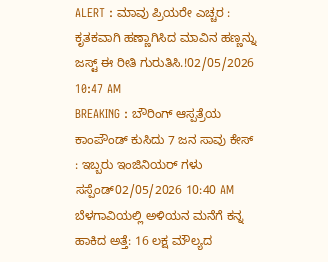ALERT : ಮಾವು ಪ್ರಿಯರೇ ಎಚ್ಚರ : ಕೃತಕವಾಗಿ ಹಣ್ಣಾಗಿಸಿದ ಮಾವಿನ ಹಣ್ಣನ್ನು ಜಸ್ಟ್ ಈ ರೀತಿ ಗುರುತಿಸಿ.!02/05/2026 10:47 AM
BREAKING : ಬೌರಿಂಗ್ ಆಸ್ಪತ್ರೆಯ ಕಾಂಪೌಂಡ್ ಕುಸಿದು 7 ಜನ ಸಾವು ಕೇಸ್ : ಇಬ್ಬರು ಇಂಜಿನಿಯರ್ ಗಳು ಸಸ್ಪೆಂಡ್02/05/2026 10:40 AM
ಬೆಳಗಾವಿಯಲ್ಲಿ ಅಳಿಯನ ಮನೆಗೆ ಕನ್ನ ಹಾಕಿದ ಅತ್ತೆ: 16 ಲಕ್ಷ ಮೌಲ್ಯದ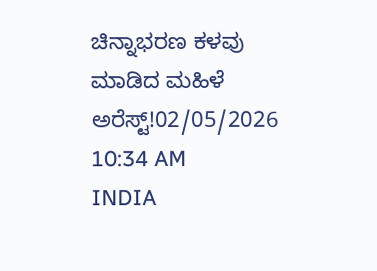ಚಿನ್ನಾಭರಣ ಕಳವು ಮಾಡಿದ ಮಹಿಳೆ ಅರೆಸ್ಟ್!02/05/2026 10:34 AM
INDIA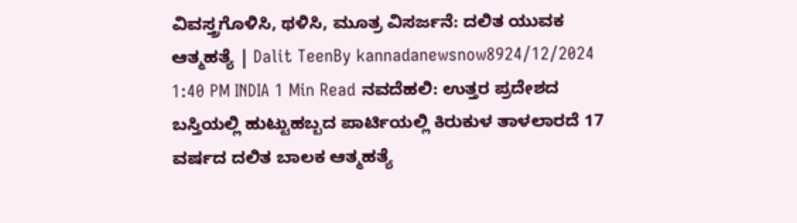ವಿವಸ್ತ್ರಗೊಳಿಸಿ, ಥಳಿಸಿ, ಮೂತ್ರ ವಿಸರ್ಜನೆ: ದಲಿತ ಯುವಕ ಆತ್ಮಹತ್ಯೆ | Dalit TeenBy kannadanewsnow8924/12/2024 1:40 PM INDIA 1 Min Read ನವದೆಹಲಿ: ಉತ್ತರ ಪ್ರದೇಶದ ಬಸ್ತಿಯಲ್ಲಿ ಹುಟ್ಟುಹಬ್ಬದ ಪಾರ್ಟಿಯಲ್ಲಿ ಕಿರುಕುಳ ತಾಳಲಾರದೆ 17 ವರ್ಷದ ದಲಿತ ಬಾಲಕ ಆತ್ಮಹತ್ಯೆ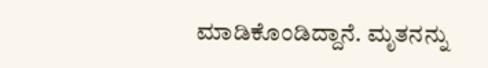ಮಾಡಿಕೊಂಡಿದ್ದಾನೆ. ಮೃತನನ್ನು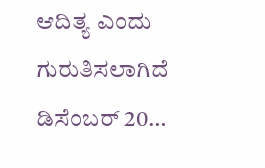ಆದಿತ್ಯ ಎಂದು ಗುರುತಿಸಲಾಗಿದೆ ಡಿಸೆಂಬರ್ 20…